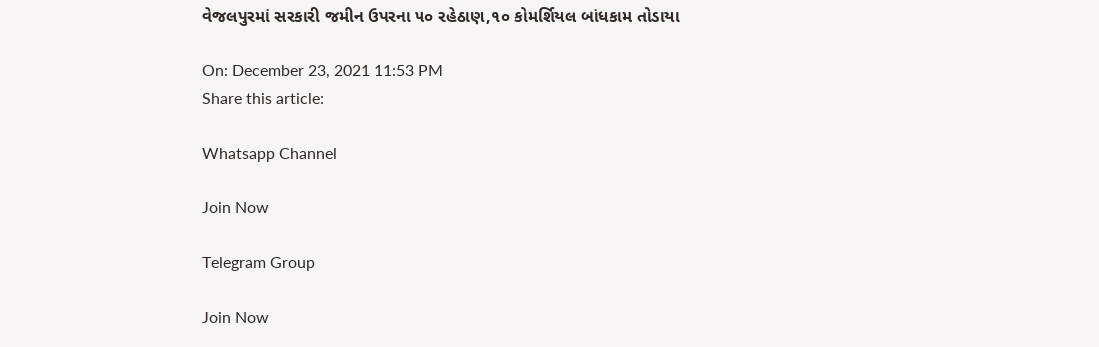વેજલપુરમાં સરકારી જમીન ઉપરના ૫૦ રહેઠાણ,૧૦ કોમર્શિયલ બાંધકામ તોડાયા

On: December 23, 2021 11:53 PM
Share this article:

Whatsapp Channel

Join Now

Telegram Group

Join Now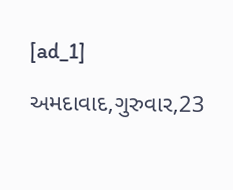[ad_1]

અમદાવાદ,ગુરુવાર,23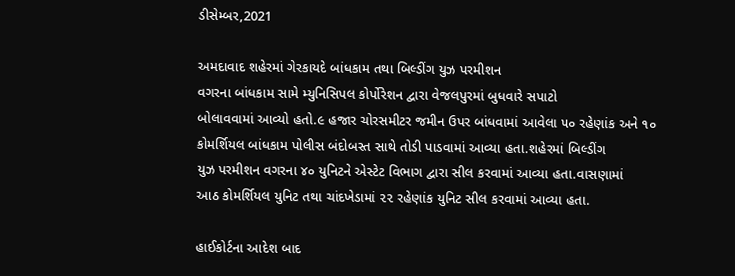ડીસેમ્બર,2021

અમદાવાદ શહેરમાં ગેરકાયદે બાંધકામ તથા બિલ્ડીંગ યુઝ પરમીશન
વગરના બાંધકામ સામે મ્યુનિસિપલ કોર્પોરેશન દ્વારા વેજલપુરમાં બુધવારે સપાટો
બોલાવવામાં આવ્યો હતો.૯ હજાર ચોરસમીટર જમીન ઉપર બાંધવામાં આવેલા ૫૦ રહેણાંક અને ૧૦
કોમર્શિયલ બાંધકામ પોલીસ બંદોબસ્ત સાથે તોડી પાડવામાં આવ્યા હતા.શહેરમાં બિલ્ડીંગ
યુઝ પરમીશન વગરના ૪૦ યુનિટને એસ્ટેટ વિભાગ દ્વારા સીલ કરવામાં આવ્યા હતા.વાસણામાં
આઠ કોમર્શિયલ યુનિટ તથા ચાંદખેડામાં ૨૨ રહેણાંક યુનિટ સીલ કરવામાં આવ્યા હતા.

હાઈકોર્ટના આદેશ બાદ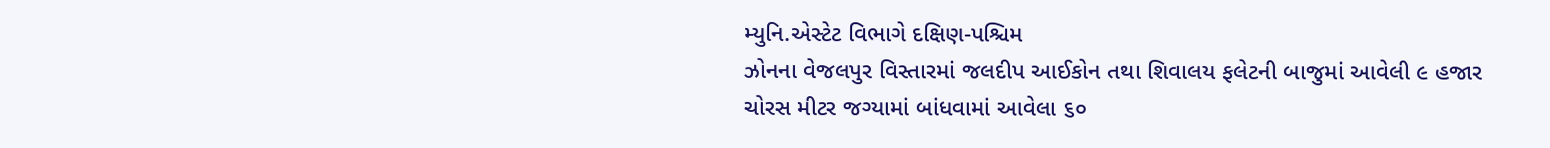મ્યુનિ.એસ્ટેટ વિભાગે દક્ષિણ-પશ્ચિમ
ઝોનના વેજલપુર વિસ્તારમાં જલદીપ આઈકોન તથા શિવાલય ફલેટની બાજુમાં આવેલી ૯ હજાર
ચોરસ મીટર જગ્યામાં બાંધવામાં આવેલા ૬૦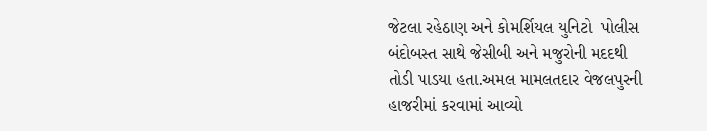જેટલા રહેઠાણ અને કોમર્શિયલ યુનિટો  પોલીસ બંદોબસ્ત સાથે જેસીબી અને મજુરોની મદદથી
તોડી પાડયા હતા.અમલ મામલતદાર વેજલપુરની હાજરીમાં કરવામાં આવ્યો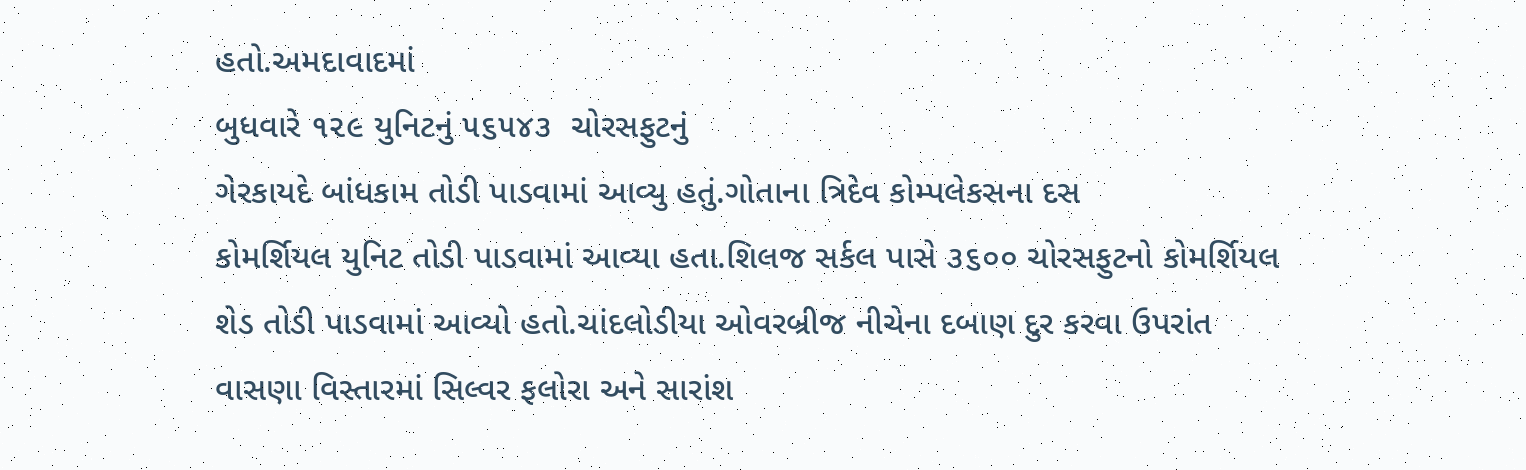હતો.અમદાવાદમાં
બુધવારે ૧૨૯ યુનિટનું ૫૬૫૪૩  ચોરસફુટનું
ગેરકાયદે બાંધકામ તોડી પાડવામાં આવ્યુ હતું.ગોતાના ત્રિદેવ કોમ્પલેકસના દસ
કોમર્શિયલ યુનિટ તોડી પાડવામાં આવ્યા હતા.શિલજ સર્કલ પાસે ૩૬૦૦ ચોરસફુટનો કોમર્શિયલ
શેડ તોડી પાડવામાં આવ્યો હતો.ચાંદલોડીયા ઓવરબ્રીજ નીચેના દબાણ દુર કરવા ઉપરાંત
વાસણા વિસ્તારમાં સિલ્વર ફલોરા અને સારાંશ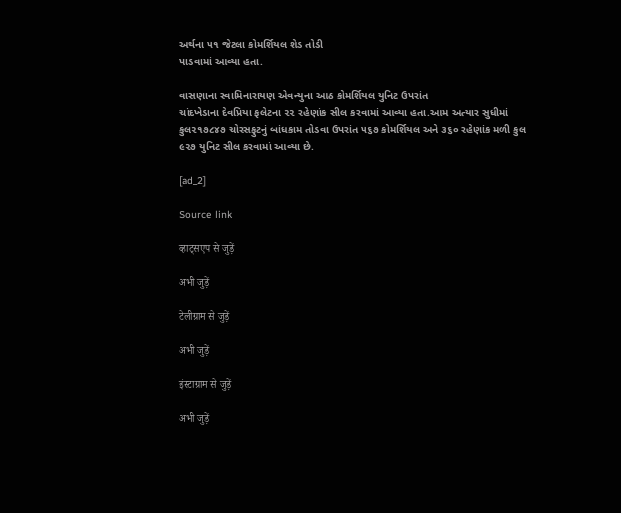અર્થના ૫૧ જેટલા કોમર્શિયલ શેડ તોડી
પાડવામાં આવ્યા હતા.

વાસણાના સ્વામિનારાયણ એવન્યુના આઠ કોમર્શિયલ યુનિટ ઉપરાંત
ચાંદખેડાના દેવપ્રિયા ફલેટના ૨૨ રહેણાંક સીલ કરવામાં આવ્યા હતા.આમ અત્યાર સુધીમાં
કુલ૨૧૭૮૪૭ ચોરસફુટનું બાંધકામ તોડવા ઉપરાંત ૫૬૭ કોમર્શિયલ અને ૩૬૦ રહેણાંક મળી કુલ
૯૨૭ યુનિટ સીલ કરવામાં આવ્યા છે.

[ad_2]

Source link

व्हाट्सएप से जुड़ें

अभी जुड़ें

टेलीग्राम से जुड़ें

अभी जुड़ें

इंस्टाग्राम से जुड़ें

अभी जुड़ें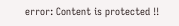error: Content is protected !!